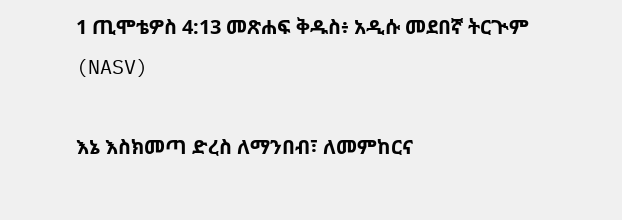1 ጢሞቴዎስ 4:13 መጽሐፍ ቅዱስ፥ አዲሱ መደበኛ ትርጒም (NASV)

እኔ እስክመጣ ድረስ ለማንበብ፣ ለመምከርና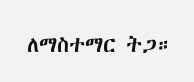ለማስተማር ትጋ።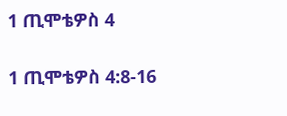1 ጢሞቴዎስ 4

1 ጢሞቴዎስ 4:8-16